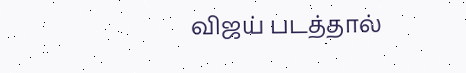விஜய் படத்தால்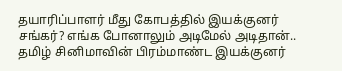தயாரிப்பாளர் மீது கோபத்தில் இயக்குனர் சங்கர்? எங்க போனாலும் அடிமேல் அடிதான்..
தமிழ் சினிமாவின் பிரம்மாண்ட இயக்குனர்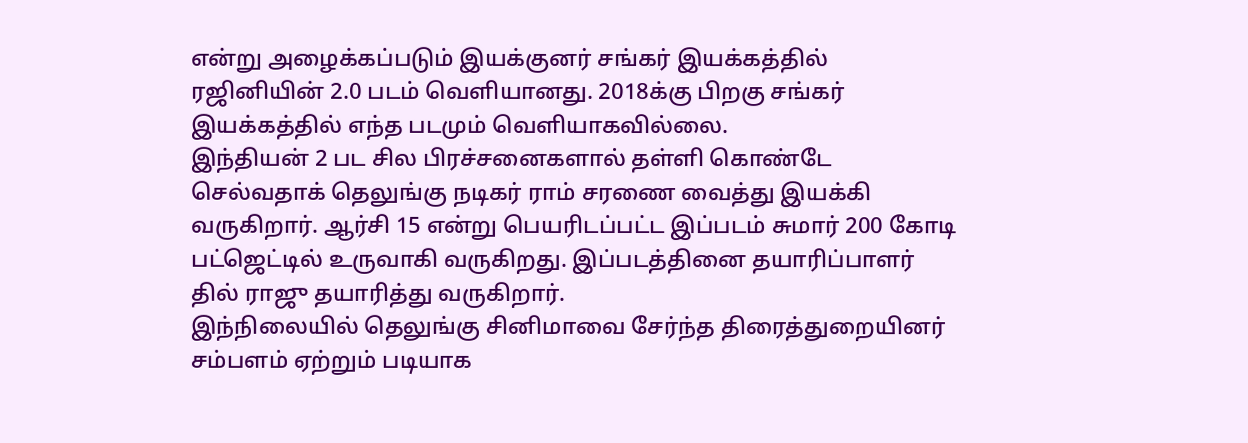என்று அழைக்கப்படும் இயக்குனர் சங்கர் இயக்கத்தில் ரஜினியின் 2.0 படம் வெளியானது. 2018க்கு பிறகு சங்கர் இயக்கத்தில் எந்த படமும் வெளியாகவில்லை.
இந்தியன் 2 பட சில பிரச்சனைகளால் தள்ளி கொண்டே செல்வதாக் தெலுங்கு நடிகர் ராம் சரணை வைத்து இயக்கி வருகிறார். ஆர்சி 15 என்று பெயரிடப்பட்ட இப்படம் சுமார் 200 கோடி பட்ஜெட்டில் உருவாகி வருகிறது. இப்படத்தினை தயாரிப்பாளர் தில் ராஜு தயாரித்து வருகிறார்.
இந்நிலையில் தெலுங்கு சினிமாவை சேர்ந்த திரைத்துறையினர் சம்பளம் ஏற்றும் படியாக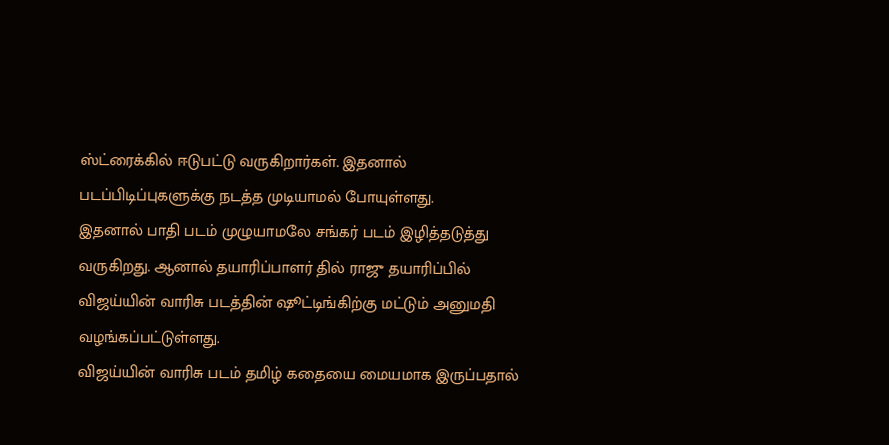ஸ்ட்ரைக்கில் ஈடுபட்டு வருகிறார்கள். இதனால் படப்பிடிப்புகளுக்கு நடத்த முடியாமல் போயுள்ளது.
இதனால் பாதி படம் முழுயாமலே சங்கர் படம் இழித்தடுத்து வருகிறது. ஆனால் தயாரிப்பாளர் தில் ராஜு தயாரிப்பில் விஜய்யின் வாரிசு படத்தின் ஷூட்டிங்கிற்கு மட்டும் அனுமதி வழங்கப்பட்டுள்ளது.
விஜய்யின் வாரிசு படம் தமிழ் கதையை மையமாக இருப்பதால்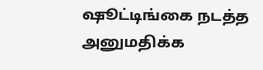ஷூட்டிங்கை நடத்த அனுமதிக்க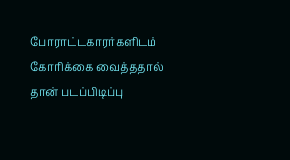போராட்டகாரர்களிடம் கோரிக்கை வைத்ததால் தான் படப்பிடிப்பு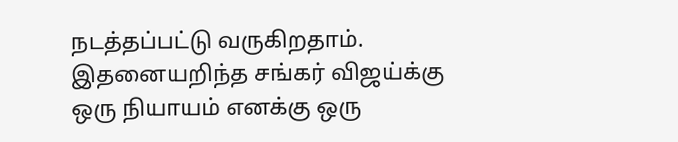நடத்தப்பட்டு வருகிறதாம். இதனையறிந்த சங்கர் விஜய்க்கு ஒரு நியாயம் எனக்கு ஒரு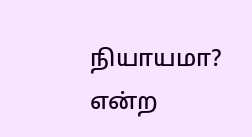நியாயமா? என்ற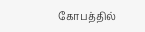கோபத்தில்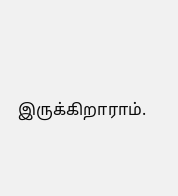இருக்கிறாராம்.